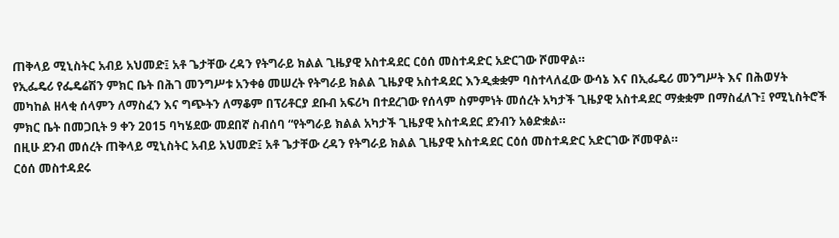ጠቅላይ ሚኒስትር አብይ አህመድ፤ አቶ ጌታቸው ረዳን የትግራይ ክልል ጊዜያዊ አስተዳደር ርዕሰ መስተዳድር አድርገው ሾመዋል።
የኢፌዴሪ የፌዴሬሽን ምክር ቤት በሕገ መንግሥቱ አንቀፅ መሠረት የትግራይ ክልል ጊዜያዊ አስተዳደር እንዲቋቋም ባስተላለፈው ውሳኔ እና በኢፌዴሪ መንግሥት እና በሕወሃት መካከል ዘላቂ ሰላምን ለማስፈን እና ግጭትን ለማቆም በፕሪቶርያ ደቡብ አፍሪካ በተደረገው የሰላም ስምምነት መሰረት አካታች ጊዜያዊ አስተዳደር ማቋቋም በማስፈለጉ፤ የሚኒስትሮች ምክር ቤት በመጋቢት 9 ቀን 2015 ባካሄደው መደበኛ ስብሰባ “የትግራይ ክልል አካታች ጊዜያዊ አስተዳደር ደንብን አፅድቋል።
በዚሁ ደንብ መሰረት ጠቅላይ ሚኒስትር አብይ አህመድ፤ አቶ ጌታቸው ረዳን የትግራይ ክልል ጊዜያዊ አስተዳደር ርዕሰ መስተዳድር አድርገው ሾመዋል።
ርዕሰ መስተዳደሩ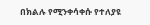በክልሉ የሚንቀሳቀሱ የተለያዩ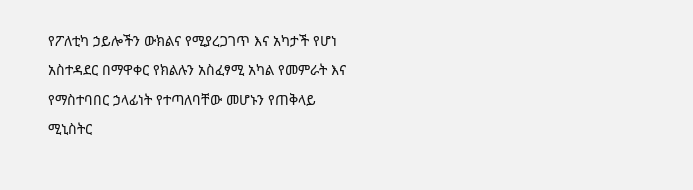የፖለቲካ ኃይሎችን ውክልና የሚያረጋገጥ እና አካታች የሆነ አስተዳደር በማዋቀር የክልሉን አስፈፃሚ አካል የመምራት እና የማስተባበር ኃላፊነት የተጣለባቸው መሆኑን የጠቅላይ ሚኒስትር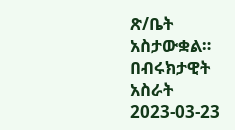ጽ/ቤት አስታውቋል።
በብሩክታዊት አስራት
2023-03-23